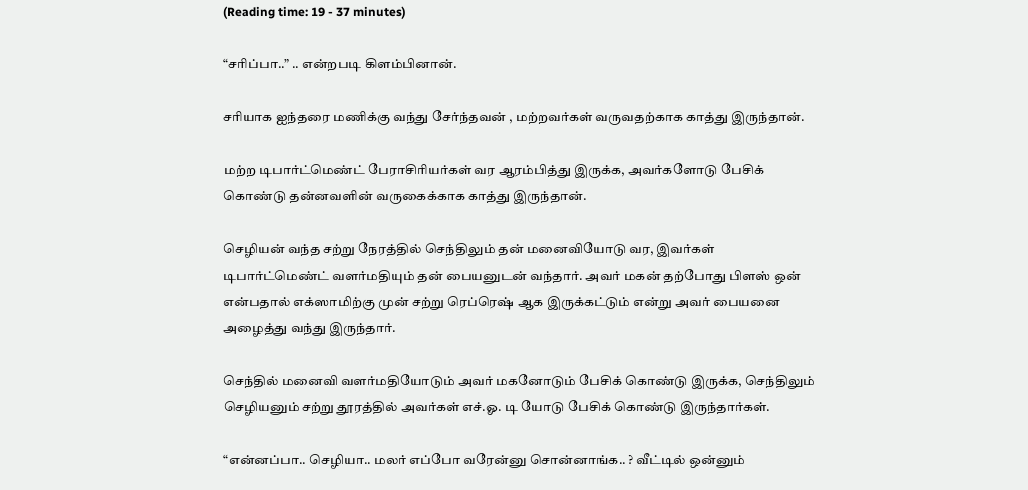(Reading time: 19 - 37 minutes)

“சரிப்பா..” .. என்றபடி கிளம்பினான்.

சரியாக ஐந்தரை மணிக்கு வந்து சேர்ந்தவன் , மற்றவர்கள் வருவதற்காக காத்து இருந்தான்.

மற்ற டிபார்ட்மெண்ட் பேராசிரியர்கள் வர ஆரம்பித்து இருக்க, அவர்களோடு பேசிக் கொண்டு தன்னவளின் வருகைக்காக காத்து இருந்தான்.

செழியன் வந்த சற்று நேரத்தில் செந்திலும் தன் மனைவியோடு வர, இவர்கள் டிபார்ட்மெண்ட் வளர்மதியும் தன் பையனுடன் வந்தார். அவர் மகன் தற்போது பிளஸ் ஒன் என்பதால் எக்ஸாமிற்கு முன் சற்று ரெப்ரெஷ் ஆக இருக்கட்டும் என்று அவர் பையனை அழைத்து வந்து இருந்தார்.

செந்தில் மனைவி வளர்மதியோடும் அவர் மகனோடும் பேசிக் கொண்டு இருக்க, செந்திலும் செழியனும் சற்று தூரத்தில் அவர்கள் எச்.ஓ. டி யோடு பேசிக் கொண்டு இருந்தார்கள்.

“என்னப்பா.. செழியா.. மலர் எப்போ வரேன்னு சொன்னாங்க.. ? வீட்டில் ஒன்னும்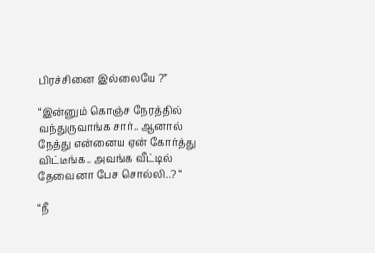பிரச்சினை இல்லையே ?”

“இன்னும் கொஞ்ச நேரத்தில் வந்துருவாங்க சார்.. ஆனால் நேத்து என்னைய ஏன் கோர்த்து விட்டீங்க.. அவங்க வீட்டில் தேவைனா பேச சொல்லி..? “

“நீ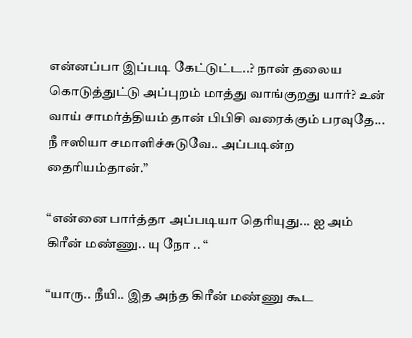என்னப்பா இப்படி கேட்டுட்ட..? நான் தலைய கொடுத்துட்டு அப்புறம் மாத்து வாங்குறது யார்? உன் வாய் சாமர்த்தியம் தான் பிபிசி வரைக்கும் பரவுதே... நீ ஈஸியா சமாளிச்சுடுவே.. அப்படின்ற தைரியம்தான்.”

“என்னை பார்த்தா அப்படியா தெரியுது... ஐ அம் கிரீன் மண்ணு.. யு நோ .. “

“யாரு.. நீயி.. இத அந்த கிரீன் மண்ணு கூட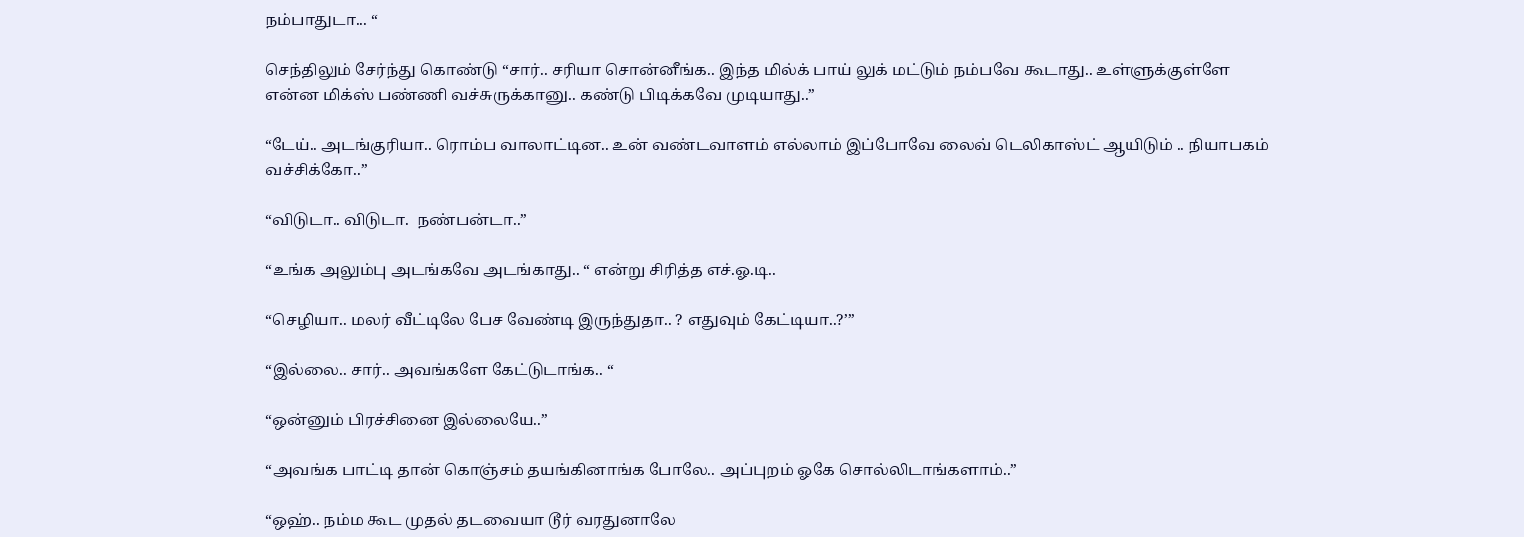நம்பாதுடா... “

செந்திலும் சேர்ந்து கொண்டு “சார்.. சரியா சொன்னீங்க.. இந்த மில்க் பாய் லுக் மட்டும் நம்பவே கூடாது.. உள்ளுக்குள்ளே என்ன மிக்ஸ் பண்ணி வச்சுருக்கானு.. கண்டு பிடிக்கவே முடியாது..”

“டேய்.. அடங்குரியா.. ரொம்ப வாலாட்டின.. உன் வண்டவாளம் எல்லாம் இப்போவே லைவ் டெலிகாஸ்ட் ஆயிடும் .. நியாபகம் வச்சிக்கோ..”

“விடுடா.. விடுடா.  நண்பன்டா..”

“உங்க அலும்பு அடங்கவே அடங்காது.. “ என்று சிரித்த எச்.ஓ.டி..

“செழியா.. மலர் வீட்டிலே பேச வேண்டி இருந்துதா.. ? எதுவும் கேட்டியா..?’”

“இல்லை.. சார்.. அவங்களே கேட்டுடாங்க.. “

“ஒன்னும் பிரச்சினை இல்லையே..”

“அவங்க பாட்டி தான் கொஞ்சம் தயங்கினாங்க போலே.. அப்புறம் ஓகே சொல்லிடாங்களாம்..”

“ஒஹ்.. நம்ம கூட முதல் தடவையா டூர் வரதுனாலே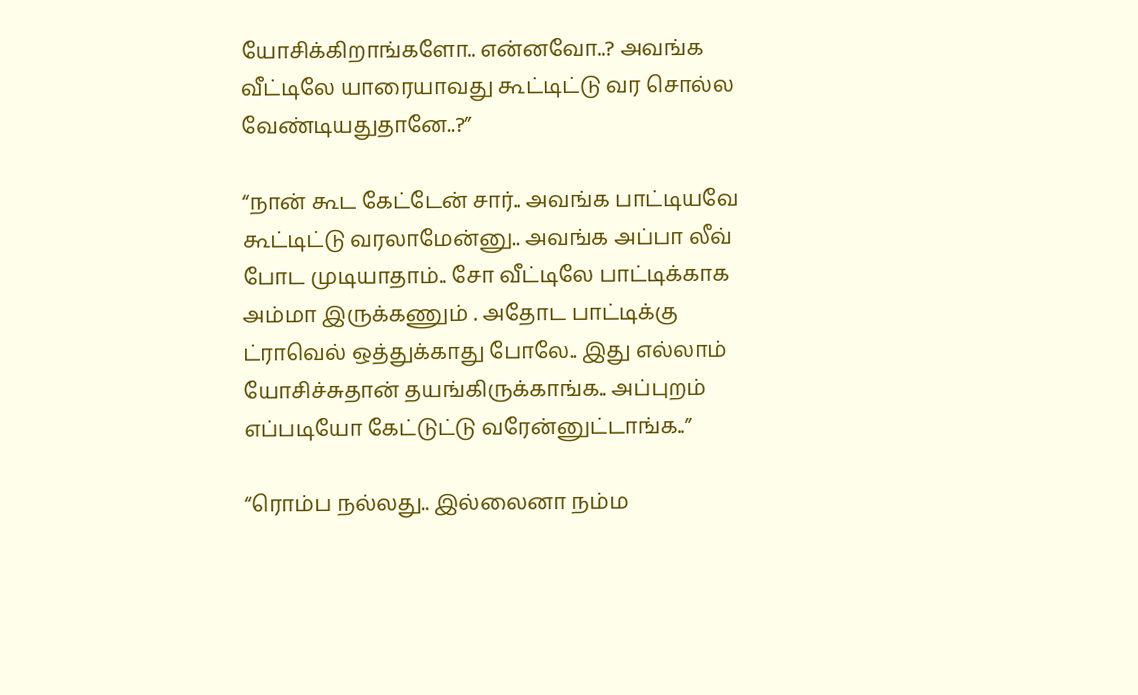யோசிக்கிறாங்களோ.. என்னவோ..? அவங்க வீட்டிலே யாரையாவது கூட்டிட்டு வர சொல்ல வேண்டியதுதானே..?”

“நான் கூட கேட்டேன் சார்.. அவங்க பாட்டியவே கூட்டிட்டு வரலாமேன்னு.. அவங்க அப்பா லீவ் போட முடியாதாம்.. சோ வீட்டிலே பாட்டிக்காக அம்மா இருக்கணும் . அதோட பாட்டிக்கு ட்ராவெல் ஒத்துக்காது போலே.. இது எல்லாம் யோசிச்சுதான் தயங்கிருக்காங்க.. அப்புறம் எப்படியோ கேட்டுட்டு வரேன்னுட்டாங்க..”

“ரொம்ப நல்லது.. இல்லைனா நம்ம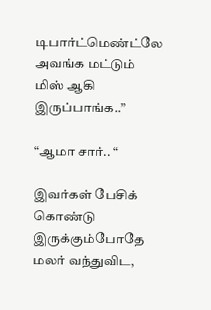டிபார்ட்மெண்ட்லே அவங்க மட்டும் மிஸ் ஆகி இருப்பாங்க..”

“ஆமா சார்.. “

இவர்கள் பேசிக் கொண்டு இருக்கும்போதே மலர் வந்துவிட,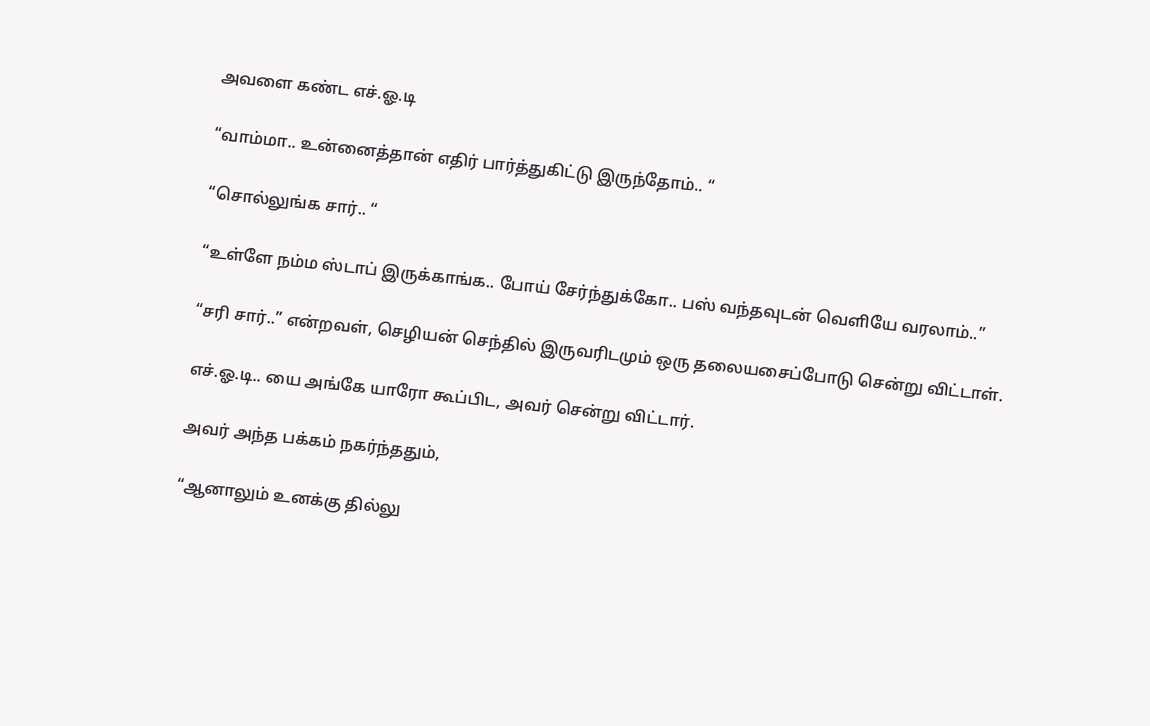அவளை கண்ட எச்.ஓ.டி

“வாம்மா.. உன்னைத்தான் எதிர் பார்த்துகிட்டு இருந்தோம்.. “

“சொல்லுங்க சார்.. “

“உள்ளே நம்ம ஸ்டாப் இருக்காங்க.. போய் சேர்ந்துக்கோ.. பஸ் வந்தவுடன் வெளியே வரலாம்..”

“சரி சார்..” என்றவள், செழியன் செந்தில் இருவரிடமும் ஒரு தலையசைப்போடு சென்று விட்டாள்.

எச்.ஓ.டி.. யை அங்கே யாரோ கூப்பிட, அவர் சென்று விட்டார்.

அவர் அந்த பக்கம் நகர்ந்ததும்,

“ஆனாலும் உனக்கு தில்லு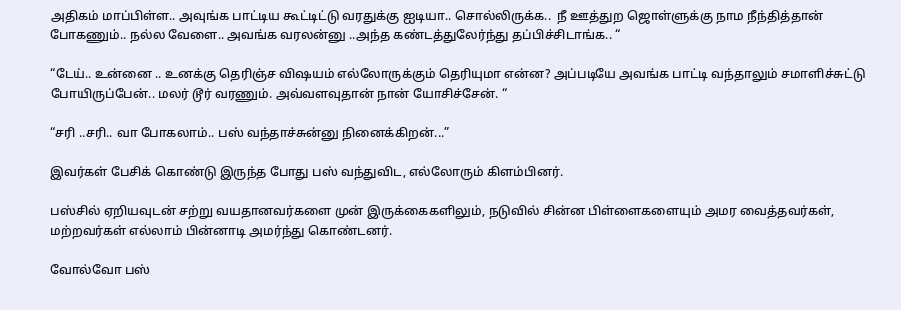அதிகம் மாப்பிள்ள.. அவுங்க பாட்டிய கூட்டிட்டு வரதுக்கு ஐடியா.. சொல்லிருக்க..  நீ ஊத்துற ஜொள்ளுக்கு நாம நீந்தித்தான் போகணும்.. நல்ல வேளை.. அவங்க வரலன்னு ..அந்த கண்டத்துலேர்ந்து தப்பிச்சிடாங்க.. “

“டேய்.. உன்னை .. உனக்கு தெரிஞ்ச விஷயம் எல்லோருக்கும் தெரியுமா என்ன? அப்படியே அவங்க பாட்டி வந்தாலும் சமாளிச்சுட்டு போயிருப்பேன்.. மலர் டூர் வரணும். அவ்வளவுதான் நான் யோசிச்சேன். “

“சரி ..சரி.. வா போகலாம்.. பஸ் வந்தாச்சுன்னு நினைக்கிறன்...”

இவர்கள் பேசிக் கொண்டு இருந்த போது பஸ் வந்துவிட, எல்லோரும் கிளம்பினர்.

பஸ்சில் ஏறியவுடன் சற்று வயதானவர்களை முன் இருக்கைகளிலும், நடுவில் சின்ன பிள்ளைகளையும் அமர வைத்தவர்கள், மற்றவர்கள் எல்லாம் பின்னாடி அமர்ந்து கொண்டனர்.

வோல்வோ பஸ்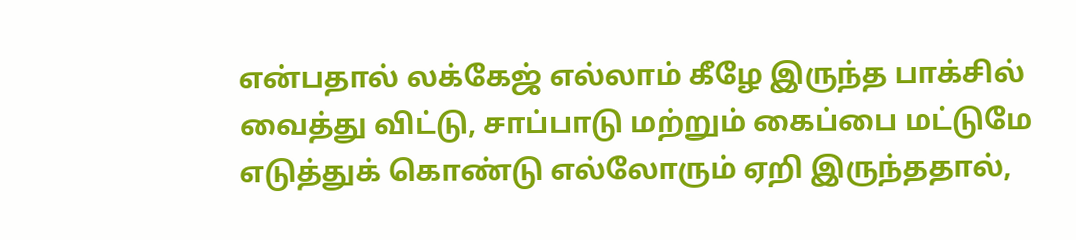என்பதால் லக்கேஜ் எல்லாம் கீழே இருந்த பாக்சில் வைத்து விட்டு, சாப்பாடு மற்றும் கைப்பை மட்டுமே எடுத்துக் கொண்டு எல்லோரும் ஏறி இருந்ததால்,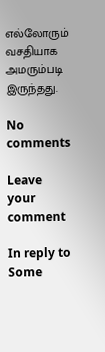எல்லோரும் வசதியாக அமரும்படி இருந்தது.

No comments

Leave your comment

In reply to Some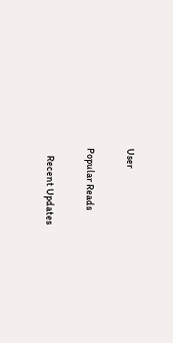User

Popular Reads

    Recent Updates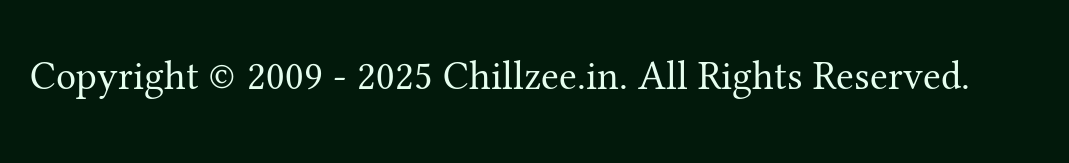Copyright © 2009 - 2025 Chillzee.in. All Rights Reserved.